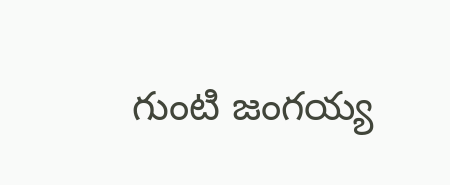గుంటి జంగయ్య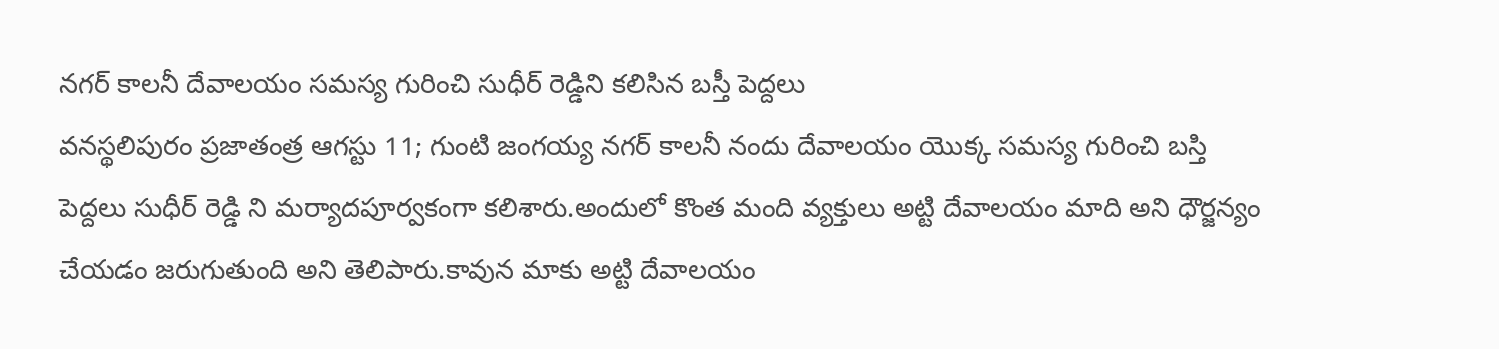నగర్ కాలనీ దేవాలయం సమస్య గురించి సుధీర్ రెడ్డిని కలిసిన బస్తీ పెద్దలు
వనస్థలిపురం ప్రజాతంత్ర ఆగస్టు 11; గుంటి జంగయ్య నగర్ కాలనీ నందు దేవాలయం యొక్క సమస్య గురించి బస్తి పెద్దలు సుధీర్ రెడ్డి ని మర్యాదపూర్వకంగా కలిశారు.అందులో కొంత మంది వ్యక్తులు అట్టి దేవాలయం మాది అని ధౌర్జన్యం చేయడం జరుగుతుంది అని తెలిపారు.కావున మాకు అట్టి దేవాలయం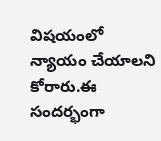విషయంలో న్యాయం చేయాలని కోరారు.ఈ సందర్భంగా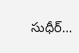సుధీర్…